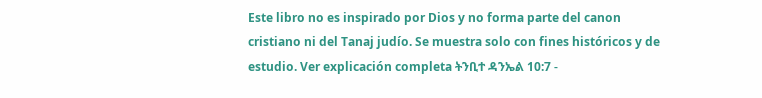Este libro no es inspirado por Dios y no forma parte del canon cristiano ni del Tanaj judío. Se muestra solo con fines históricos y de estudio. Ver explicación completa ትንቢተ ዳንኤል 10:7 -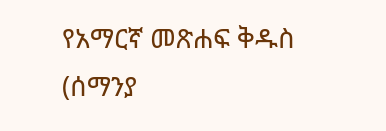የአማርኛ መጽሐፍ ቅዱስ (ሰማንያ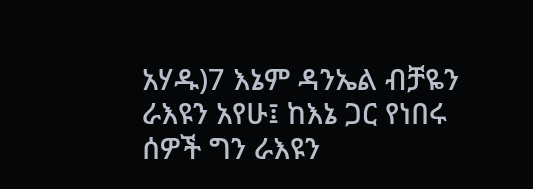አሃዱ)7 እኔም ዳንኤል ብቻዬን ራእዩን አየሁ፤ ከእኔ ጋር የነበሩ ሰዎች ግን ራእዩን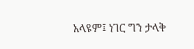አላዩም፤ ነገር ግን ታላቅ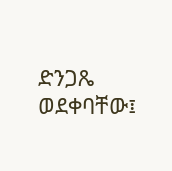ድንጋጼ ወደቀባቸው፤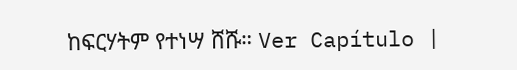ከፍርሃትም የተነሣ ሸሹ። Ver Capítulo |